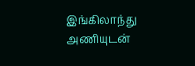இங்கிலாந்து அணியுடன்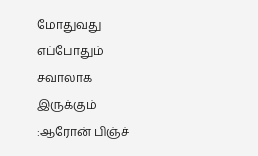மோதுவது எப்போதும் சவாலாக இருக்கும் :ஆரோன் பிஞ்ச்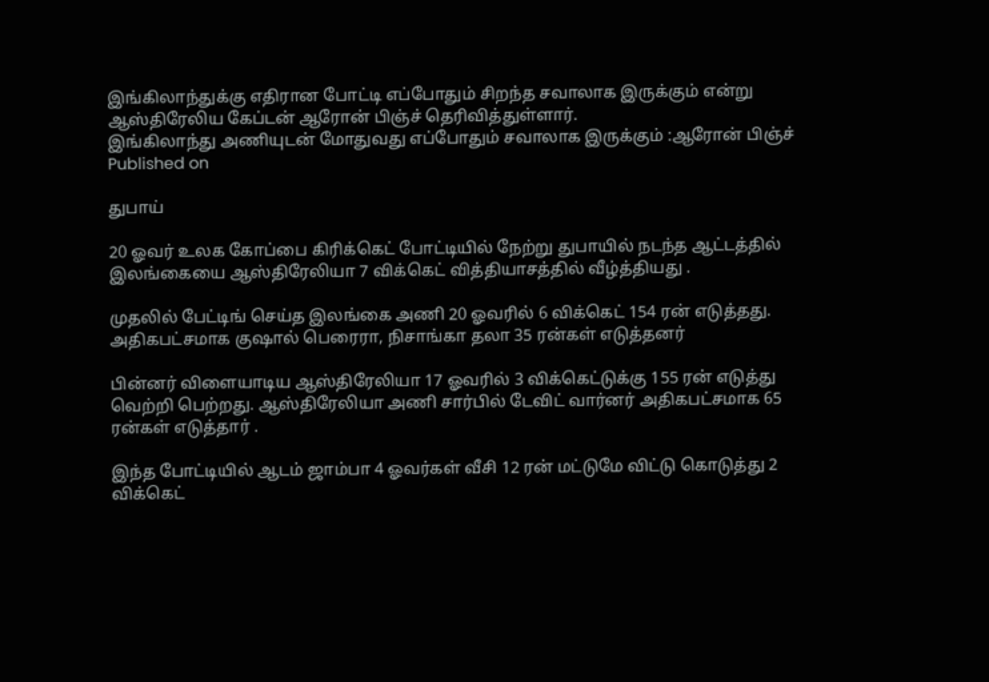இங்கிலாந்துக்கு எதிரான போட்டி எப்போதும் சிறந்த சவாலாக இருக்கும் என்று ஆஸ்திரேலிய கேப்டன் ஆரோன் பிஞ்ச் தெரிவித்துள்ளார்.
இங்கிலாந்து அணியுடன் மோதுவது எப்போதும் சவாலாக இருக்கும் :ஆரோன் பிஞ்ச்
Published on

துபாய்

20 ஓவர் உலக கோப்பை கிரிக்கெட் போட்டியில் நேற்று துபாயில் நடந்த ஆட்டத்தில் இலங்கையை ஆஸ்திரேலியா 7 விக்கெட் வித்தியாசத்தில் வீழ்த்தியது .

முதலில் பேட்டிங் செய்த இலங்கை அணி 20 ஓவரில் 6 விக்கெட் 154 ரன் எடுத்தது. அதிகபட்சமாக குஷால் பெரைரா, நிசாங்கா தலா 35 ரன்கள் எடுத்தனர்

பின்னர் விளையாடிய ஆஸ்திரேலியா 17 ஓவரில் 3 விக்கெட்டுக்கு 155 ரன் எடுத்து வெற்றி பெற்றது. ஆஸ்திரேலியா அணி சார்பில் டேவிட் வார்னர் அதிகபட்சமாக 65 ரன்கள் எடுத்தார் .

இந்த போட்டியில் ஆடம் ஜாம்பா 4 ஓவர்கள் வீசி 12 ரன் மட்டுமே விட்டு கொடுத்து 2 விக்கெட்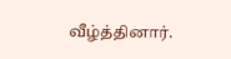வீழ்த்தினார்.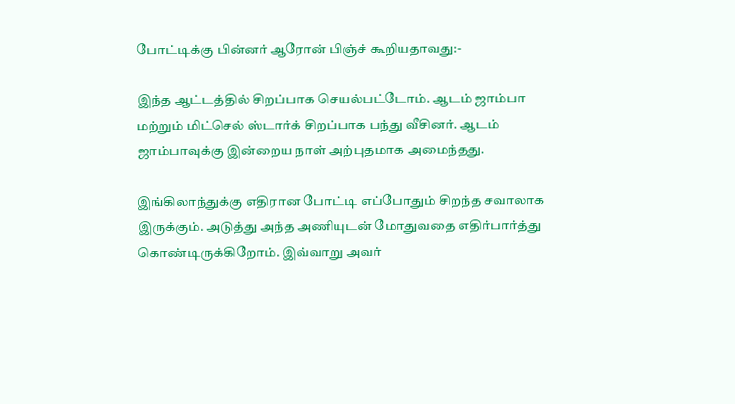போட்டிக்கு பின்னர் ஆரோன் பிஞ்ச் கூறியதாவது:-

இந்த ஆட்டத்தில் சிறப்பாக செயல்பட்டோம். ஆடம் ஜாம்பா மற்றும் மிட்செல் ஸ்டார்க் சிறப்பாக பந்து வீசினர். ஆடம் ஜாம்பாவுக்கு இன்றைய நாள் அற்புதமாக அமைந்தது.

இங்கிலாந்துக்கு எதிரான போட்டி எப்போதும் சிறந்த சவாலாக இருக்கும். அடுத்து அந்த அணியுடன் மோதுவதை எதிர்பார்த்து கொண்டிருக்கிறோம். இவ்வாறு அவர்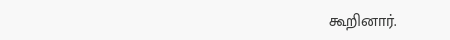கூறினார்.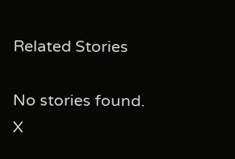Related Stories

No stories found.
X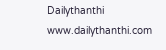Dailythanthi
www.dailythanthi.com